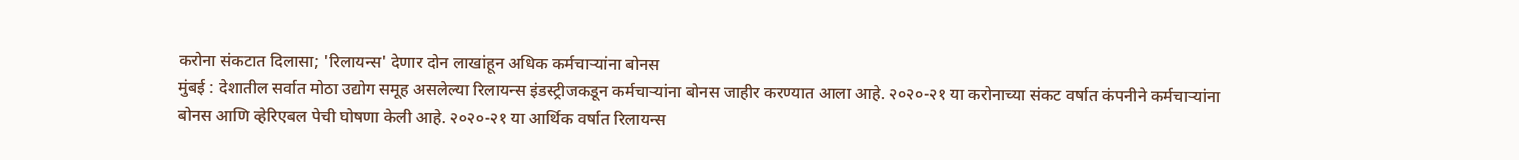करोना संकटात दिलासा; 'रिलायन्स' देणार दोन लाखांहून अधिक कर्मचाऱ्यांना बोनस
मुंबई : देशातील सर्वात मोठा उद्योग समूह असलेल्या रिलायन्स इंडस्ट्रीजकडून कर्मचाऱ्यांना बोनस जाहीर करण्यात आला आहे. २०२०-२१ या करोनाच्या संकट वर्षात कंपनीने कर्मचाऱ्यांना बोनस आणि व्हेरिएबल पेची घोषणा केली आहे. २०२०-२१ या आर्थिक वर्षात रिलायन्स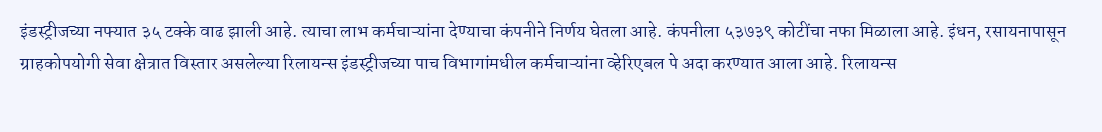इंडस्ट्रीजच्या नफ्यात ३५ टक्के वाढ झाली आहे. त्याचा लाभ कर्मचाऱ्यांना देण्याचा कंपनीने निर्णय घेतला आहे. कंपनीला ५३७३९ कोटींचा नफा मिळाला आहे. इंधन, रसायनापासून ग्राहकोपयोगी सेवा क्षेत्रात विस्तार असलेल्या रिलायन्स इंडस्ट्रीजच्या पाच विभागांमधील कर्मचाऱ्यांना व्हेरिएबल पे अदा करण्यात आला आहे. रिलायन्स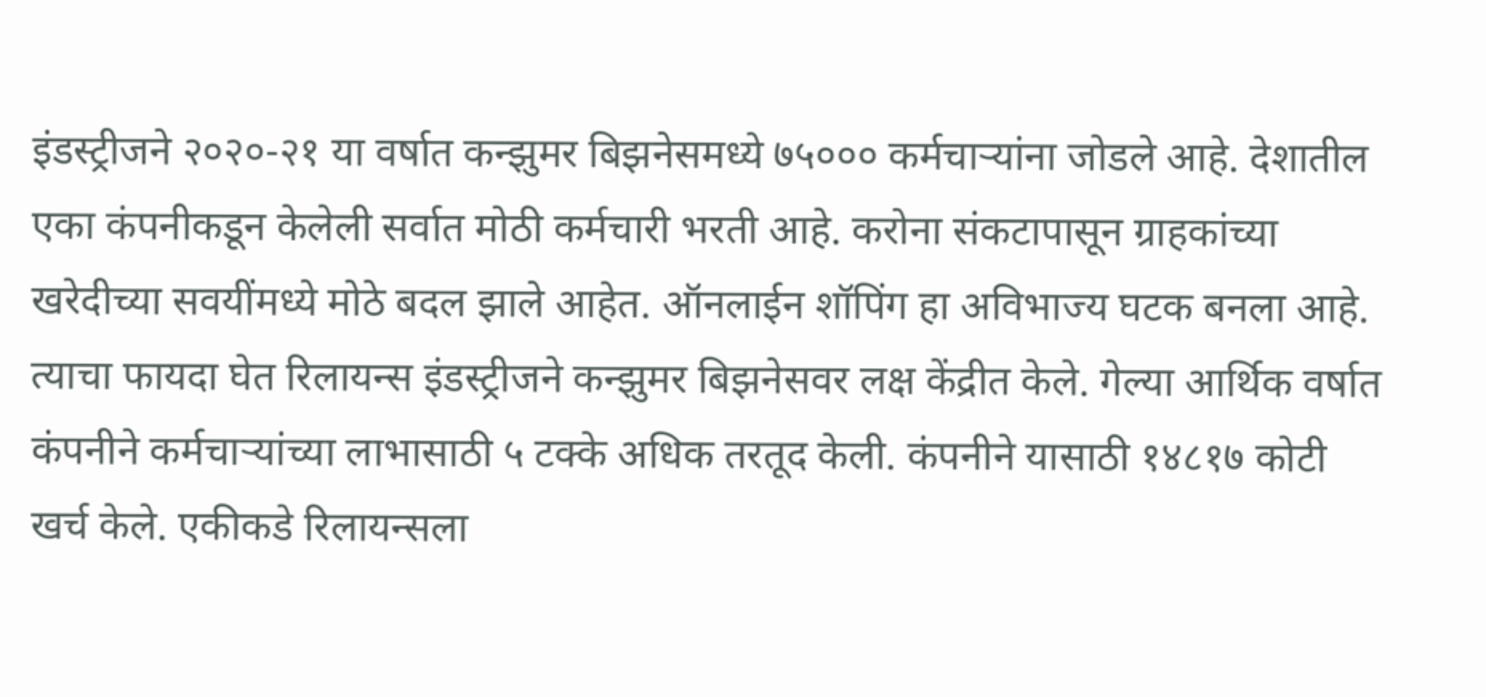इंडस्ट्रीजने २०२०-२१ या वर्षात कन्झुमर बिझनेसमध्ये ७५००० कर्मचाऱ्यांना जोडले आहे. देशातील एका कंपनीकडून केलेली सर्वात मोठी कर्मचारी भरती आहे. करोना संकटापासून ग्राहकांच्या खरेदीच्या सवयींमध्ये मोठे बदल झाले आहेत. ऑनलाईन शॉपिंग हा अविभाज्य घटक बनला आहे. त्याचा फायदा घेत रिलायन्स इंडस्ट्रीजने कन्झुमर बिझनेसवर लक्ष केंद्रीत केले. गेल्या आर्थिक वर्षात कंपनीने कर्मचाऱ्यांच्या लाभासाठी ५ टक्के अधिक तरतूद केली. कंपनीने यासाठी १४८१७ कोटी खर्च केले. एकीकडे रिलायन्सला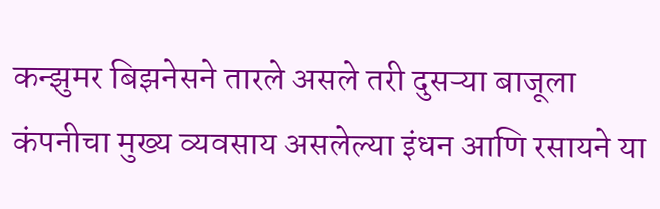कन्झुमर बिझनेसने तारले असले तरी दुसऱ्या बाजूला कंपनीचा मुख्य व्यवसाय असलेल्या इंधन आणि रसायने या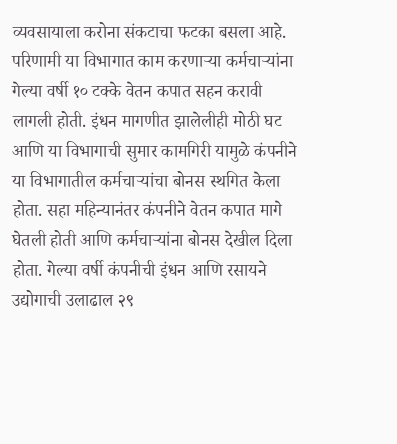व्यवसायाला करोना संकटाचा फटका बसला आहे. परिणामी या विभागात काम करणाऱ्या कर्मचाऱ्यांना गेल्या वर्षी १० टक्के वेतन कपात सहन करावी लागली होती. इंधन मागणीत झालेलीही मोठी घट आणि या विभागाची सुमार कामगिरी यामुळे कंपनीने या विभागातील कर्मचाऱ्यांचा बोनस स्थगित केला होता. सहा महिन्यानंतर कंपनीने वेतन कपात मागे घेतली होती आणि कर्मचाऱ्यांना बोनस देखील दिला होता. गेल्या वर्षी कंपनीची इंधन आणि रसायने उद्योगाची उलाढाल २९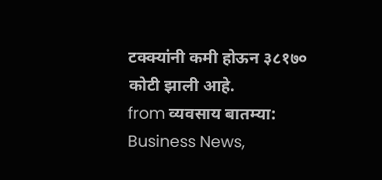टक्क्यांनी कमी होऊन ३८१७० कोटी झाली आहे.
from व्यवसाय बातम्या: Business News,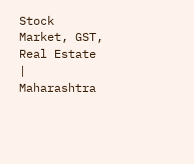Stock Market, GST, Real Estate | Maharashtra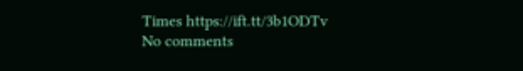Times https://ift.tt/3b1ODTv
No comments